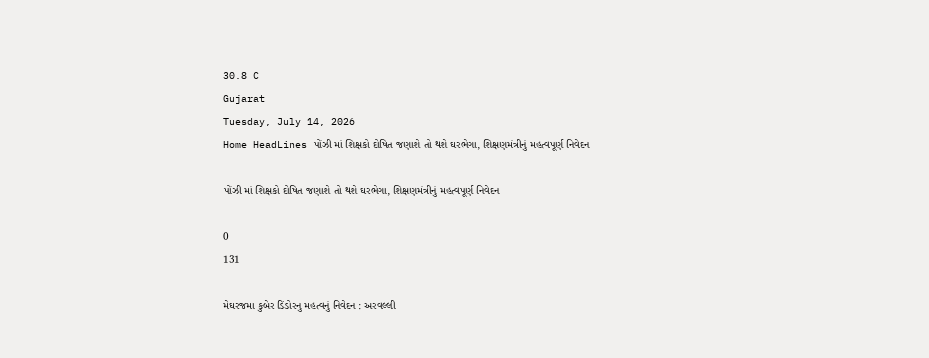30.8 C
Gujarat
Tuesday, July 14, 2026
Home HeadLines પોંઝી માં શિક્ષકો દોષિત જણાશે તો થશે ઘરભેગા, શિક્ષણમંત્રીનું મહત્વપૂર્ણ નિવેદન

પોંઝી માં શિક્ષકો દોષિત જણાશે તો થશે ઘરભેગા, શિક્ષણમંત્રીનું મહત્વપૂર્ણ નિવેદન

0
131

મેઘરજમા કુબેર ડિંડોરનુ મહત્વનું નિવેદન : અરવલ્લી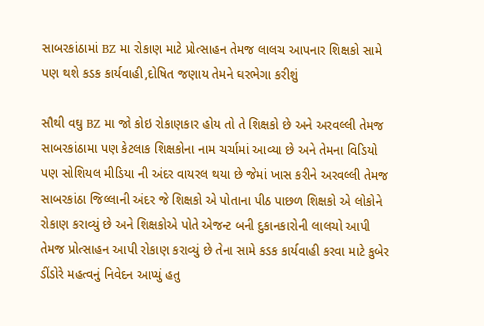સાબરકાંઠામાં BZ મા રોકાણ માટે પ્રોત્સાહન તેમજ લાલચ આપનાર શિક્ષકો સામે પણ થશે કડક કાર્યવાહી,દોષિત જણાય તેમને ઘરભેગા કરીશું

સૌથી વઘુ BZ મા જો કોઇ રોકાણકાર હોય તો તે શિક્ષકો છે અને અરવલ્લી તેમજ સાબરકાંઠામા પણ કેટલાક શિક્ષકોના નામ ચર્ચામાં આવ્યા છે અને તેમના વિડિયો પણ સોશિયલ મીડિયા ની અંદર વાયરલ થયા છે જેમાં ખાસ કરીને અરવલ્લી તેમજ સાબરકાંઠા જિલ્લાની અંદર જે શિક્ષકો એ પોતાના પીઠ પાછળ શિક્ષકો એ લોકોને રોકાણ કરાવ્યું છે અને શિક્ષકોએ પોતે એજન્ટ બની દુકાનકારોની લાલચો આપી તેમજ પ્રોત્સાહન આપી રોકાણ કરાવ્યું છે તેના સામે કડક કાર્યવાહી કરવા માટે કુબેર ડીંડોરે મહત્વનું નિવેદન આપ્યું હતુ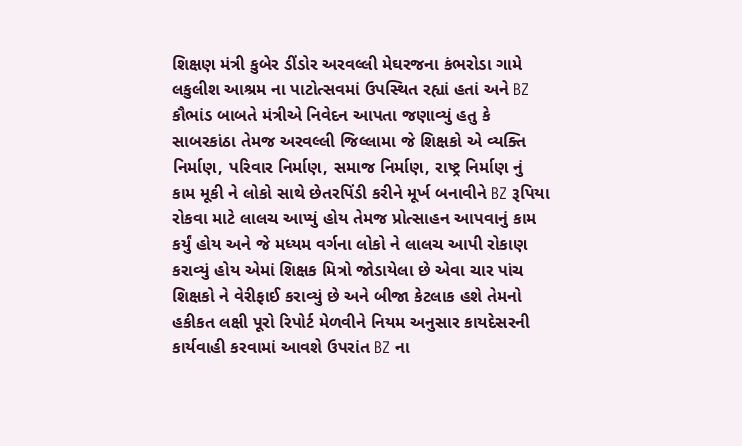શિક્ષણ મંત્રી કુબેર ડીંડોર અરવલ્લી મેઘરજના કંભરોડા ગામે લકુલીશ આશ્રમ ના પાટોત્સવમાં ઉપસ્થિત રહ્યાં હતાં અને BZ કૌભાંડ બાબતે મંત્રીએ નિવેદન આપતા જણાવ્યું હતુ કે સાબરકાંઠા તેમજ અરવલ્લી જિલ્લામા જે શિક્ષકો એ વ્યક્તિ નિર્માણ, પરિવાર નિર્માણ, સમાજ નિર્માણ, રાષ્ટ્ર નિર્માણ નું કામ મૂકી ને લોકો સાથે છેતરપિંડી કરીને મૂર્ખ બનાવીને BZ રૂપિયા રોકવા માટે લાલચ આપ્યું હોય તેમજ પ્રોત્સાહન આપવાનું કામ કર્યું હોય અને જે મધ્યમ વર્ગના લોકો ને લાલચ આપી રોકાણ કરાવ્યું હોય એમાં શિક્ષક મિત્રો જોડાયેલા છે એવા ચાર પાંચ શિક્ષકો ને વેરીફાઈ કરાવ્યું છે અને બીજા કેટલાક હશે તેમનો હકીકત લક્ષી પૂરો રિપોર્ટ મેળવીને નિયમ અનુસાર કાયદેસરની કાર્યવાહી કરવામાં આવશે ઉપરાંત BZ ના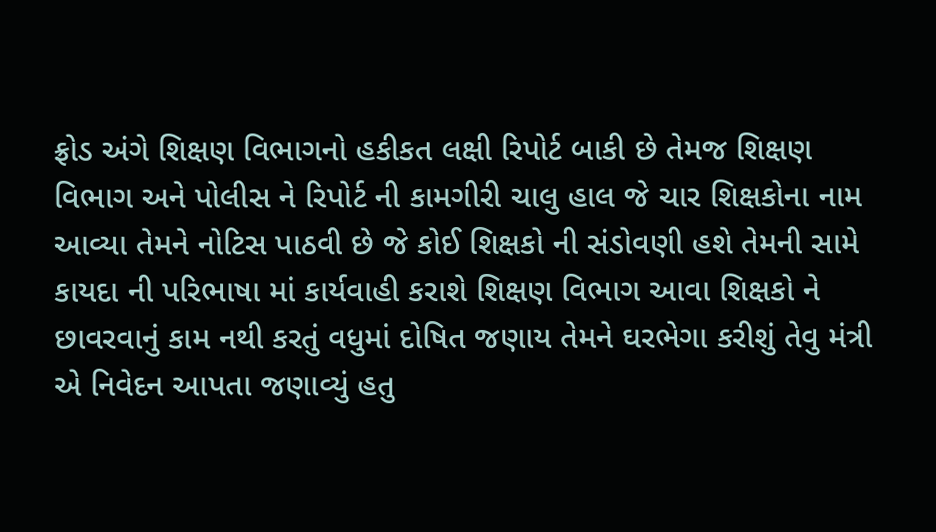ફ્રોડ અંગે શિક્ષણ વિભાગનો હકીકત લક્ષી રિપોર્ટ બાકી છે તેમજ શિક્ષણ વિભાગ અને પોલીસ ને રિપોર્ટ ની કામગીરી ચાલુ હાલ જે ચાર શિક્ષકોના નામ આવ્યા તેમને નોટિસ પાઠવી છે જે કોઈ શિક્ષકો ની સંડોવણી હશે તેમની સામે કાયદા ની પરિભાષા માં કાર્યવાહી કરાશે શિક્ષણ વિભાગ આવા શિક્ષકો ને છાવરવાનું કામ નથી કરતું વધુમાં દોષિત જણાય તેમને ઘરભેગા કરીશું તેવુ મંત્રી એ નિવેદન આપતા જણાવ્યું હતુ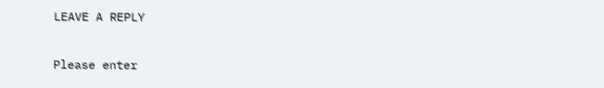LEAVE A REPLY

Please enter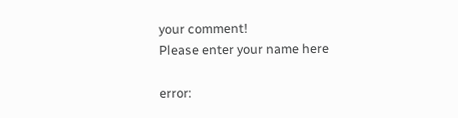your comment!
Please enter your name here

error: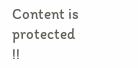Content is protected !!